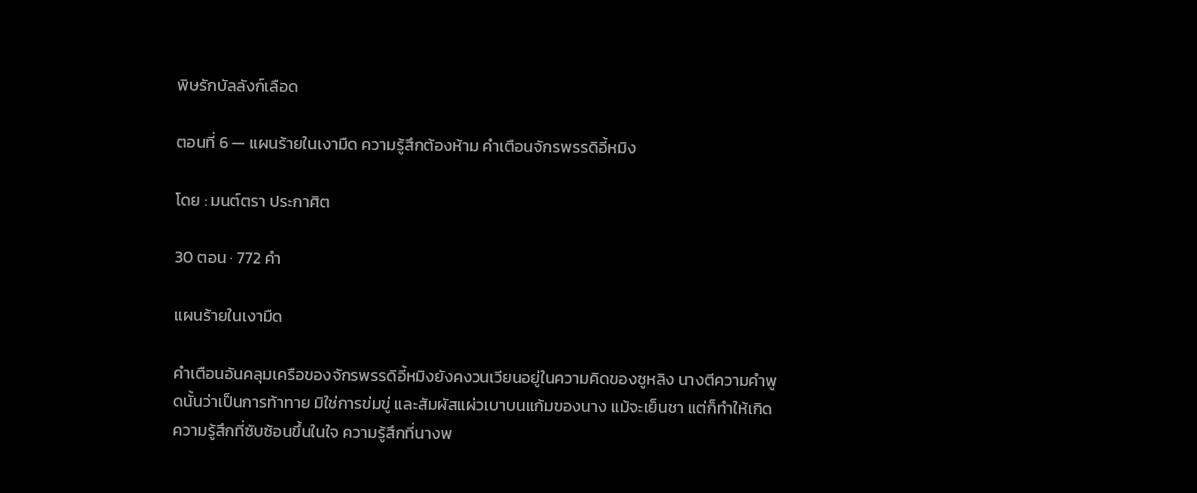พิษรักบัลลังก์เลือด

ตอนที่ 6 — แผนร้ายในเงามืด ความรู้สึกต้องห้าม คำเตือนจักรพรรดิอี้หมิง

โดย : มนต์ตรา ประกาศิต

30 ตอน · 772 คำ

แผนร้ายในเงามืด

คำเตือนอันคลุมเครือของจักรพรรดิอี้หมิงยังคงวนเวียนอยู่ในความคิดของซูหลิง นางตีความคำพูดนั้นว่าเป็นการท้าทาย มิใช่การข่มขู่ และสัมผัสแผ่วเบาบนแก้มของนาง แม้จะเย็นชา แต่ก็ทำให้เกิดความรู้สึกที่ซับซ้อนขึ้นในใจ ความรู้สึกที่นางพ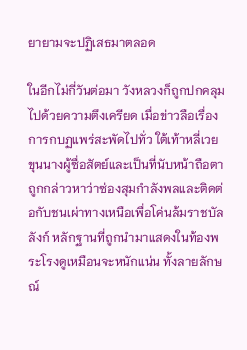ยายามจะปฏิเสธมาตลอด

ในอีกไม่กี่วันต่อมา วังหลวงก็ถูกปกคลุมไปด้วยความตึงเครียด ‌เมื่อข่าวลือเรื่องการกบฏแพร่สะพัดไปทั่ว ใต้เท้าหลี่เวย ขุนนางผู้ซื่อสัตย์และเป็นที่นับหน้าถือตา ถูกกล่าวหาว่าซ่องสุมกำลังพลและติดต่อกับชนเผ่าทางเหนือเพื่อโค่นล้มราชบัลลังก์ หลักฐานที่ถูกนำมาแสดงในท้องพระโรงดูเหมือนจะหนักแน่น ทั้งลายลักษณ์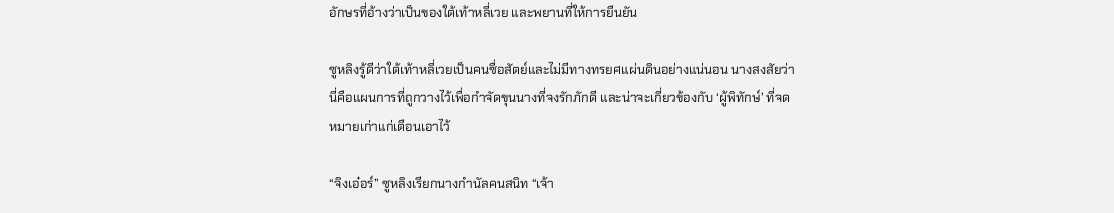อักษรที่อ้างว่าเป็นของใต้เท้าหลี่เวย และพยานที่ให้การยืนยัน

ซูหลิงรู้ดีว่าใต้เท้าหลี่เวยเป็นคนซื่อสัตย์และไม่มีทางทรยศแผ่นดินอย่างแน่นอน นางสงสัยว่านี่คือแผนการที่ถูกวางไว้เพื่อกำจัดขุนนางที่จงรักภักดี และน่าจะเกี่ยวข้องกับ ‘ผู้พิทักษ์’ ที่จดหมายเก่าแก่เตือนเอาไว้

“จิงเอ๋อร์” ซูหลิงเรียกนางกำนัลคนสนิท “เจ้า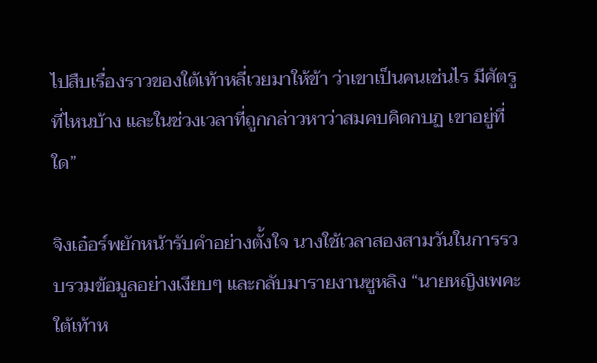ไปสืบเรื่องราวของใต้เท้าหลี่เวยมาให้ข้า ว่าเขาเป็นคนเช่นไร มีศัตรูที่ไหนบ้าง และในช่วงเวลาที่ถูกกล่าวหาว่าสมคบคิดกบฏ ‍เขาอยู่ที่ใด”

จิงเอ๋อร์พยักหน้ารับคำอย่างตั้งใจ นางใช้เวลาสองสามวันในการรวบรวมข้อมูลอย่างเงียบๆ และกลับมารายงานซูหลิง “นายหญิงเพคะ ใต้เท้าห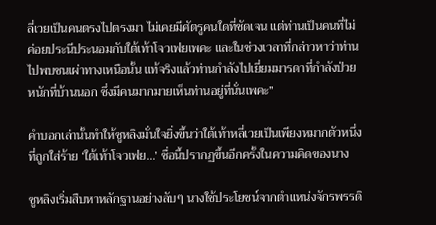ลี่เวยเป็นคนตรงไปตรงมา ไม่เคยมีศัตรูคนใดที่ชัดเจน แต่ท่านเป็นคนที่ไม่ค่อยประนีประนอมกับใต้เท้าโจวเฟยเพคะ และในช่วงเวลาที่กล่าวหาว่าท่านไปพบชนเผ่าทางเหนือนั้น ‌แท้จริงแล้วท่านกำลังไปเยี่ยมมารดาที่กำลังป่วยหนักที่บ้านนอก ซึ่งมีคนมากมายเห็นท่านอยู่ที่นั่นเพคะ”

คำบอกเล่านั้นทำให้ซูหลิงมั่นใจยิ่งขึ้นว่าใต้เท้าหลี่เวยเป็นเพียงหมากตัวหนึ่งที่ถูกใส่ร้าย ‘ใต้เท้าโจวเฟย…’ ชื่อนี้ปรากฏขึ้นอีกครั้งในความคิดของนาง

ซูหลิงเริ่มสืบหาหลักฐานอย่างลับๆ นางใช้ประโยชน์จากตำแหน่งจักรพรรดิ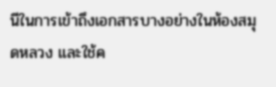นีในการเข้าถึงเอกสารบางอย่างในห้องสมุดหลวง และใช้ค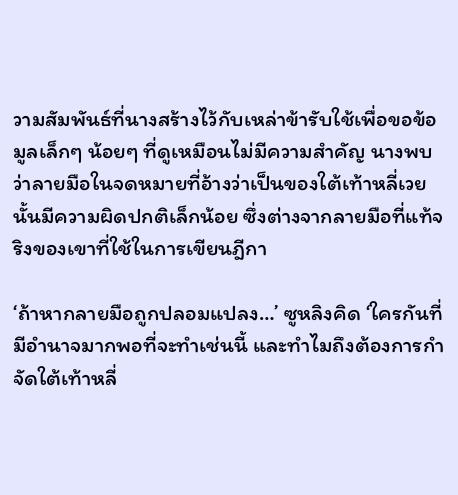วามสัมพันธ์ที่นางสร้างไว้กับเหล่าข้ารับใช้เพื่อขอข้อมูลเล็กๆ น้อยๆ ที่ดูเหมือนไม่มีความสำคัญ ‍นางพบว่าลายมือในจดหมายที่อ้างว่าเป็นของใต้เท้าหลี่เวยนั้นมีความผิดปกติเล็กน้อย ซึ่งต่างจากลายมือที่แท้จริงของเขาที่ใช้ในการเขียนฎีกา

‘ถ้าหากลายมือถูกปลอมแปลง…’ ซูหลิงคิด ‘ใครกันที่มีอำนาจมากพอที่จะทำเช่นนี้ และทำไมถึงต้องการกำจัดใต้เท้าหลี่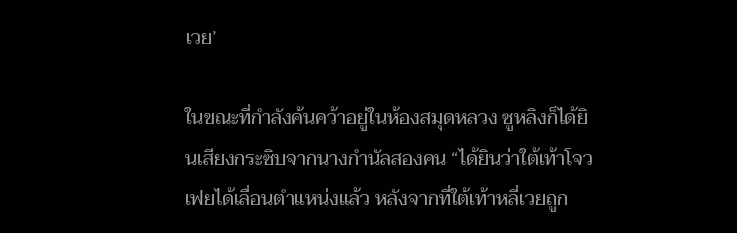เวย’

ในขณะที่กำลังค้นคว้าอยู่ในห้องสมุดหลวง ซูหลิงก็ได้ยินเสียงกระซิบจากนางกำนัลสองคน “ได้ยินว่าใต้เท้าโจวเฟยได้เลื่อนตำแหน่งแล้ว หลังจากที่ใต้เท้าหลี่เวยถูก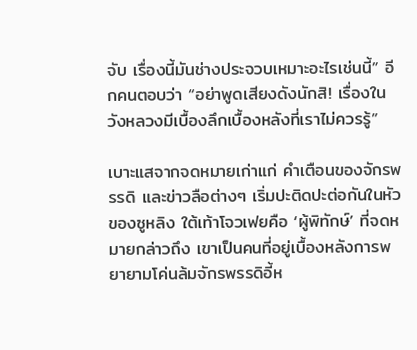จับ เรื่องนี้มันช่างประจวบเหมาะอะไรเช่นนี้” อีกคนตอบว่า “อย่าพูดเสียงดังนักสิ! เรื่องในวังหลวงมีเบื้องลึกเบื้องหลังที่เราไม่ควรรู้”

เบาะแสจากจดหมายเก่าแก่ คำเตือนของจักรพรรดิ และข่าวลือต่างๆ เริ่มปะติดปะต่อกันในหัวของซูหลิง ใต้เท้าโจวเฟยคือ ‘ผู้พิทักษ์’ ที่จดหมายกล่าวถึง เขาเป็นคนที่อยู่เบื้องหลังการพยายามโค่นล้มจักรพรรดิอี้ห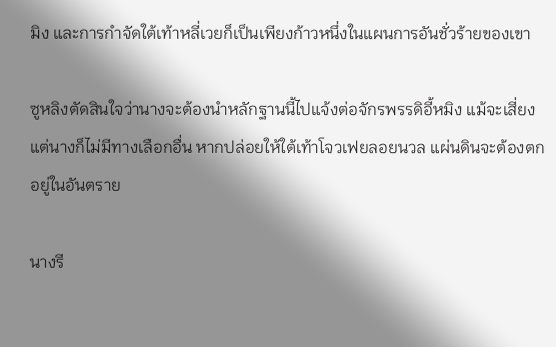มิง และการกำจัดใต้เท้าหลี่เวยก็เป็นเพียงก้าวหนึ่งในแผนการอันชั่วร้ายของเขา

ซูหลิงตัดสินใจว่านางจะต้องนำหลักฐานนี้ไปแจ้งต่อจักรพรรดิอี้หมิง แม้จะเสี่ยง แต่นางก็ไม่มีทางเลือกอื่น หากปล่อยให้ใต้เท้าโจวเฟยลอยนวล แผ่นดินจะต้องตกอยู่ในอันตราย

นางรี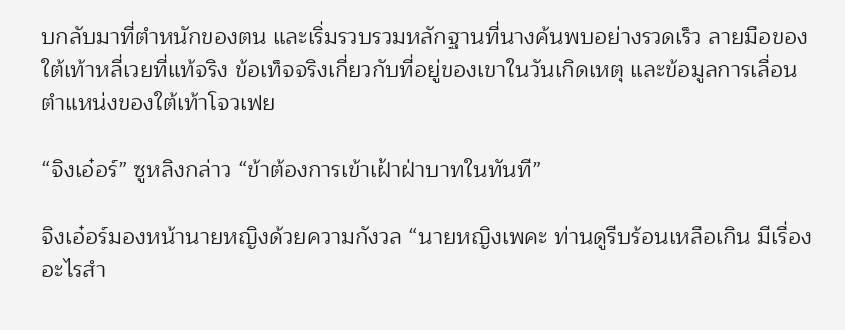บกลับมาที่ตำหนักของตน และเริ่มรวบรวมหลักฐานที่นางค้นพบอย่างรวดเร็ว ลายมือของใต้เท้าหลี่เวยที่แท้จริง ข้อเท็จจริงเกี่ยวกับที่อยู่ของเขาในวันเกิดเหตุ และข้อมูลการเลื่อนตำแหน่งของใต้เท้าโจวเฟย

“จิงเอ๋อร์” ซูหลิงกล่าว “ข้าต้องการเข้าเฝ้าฝ่าบาทในทันที”

จิงเอ๋อร์มองหน้านายหญิงด้วยความกังวล “นายหญิงเพคะ ท่านดูรีบร้อนเหลือเกิน มีเรื่องอะไรสำ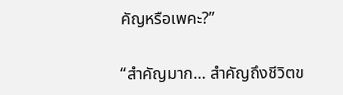คัญหรือเพคะ?”

“สำคัญมาก… สำคัญถึงชีวิตข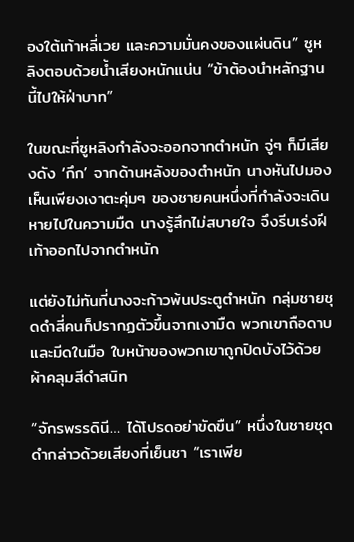องใต้เท้าหลี่เวย และความมั่นคงของแผ่นดิน” ซูหลิงตอบด้วยน้ำเสียงหนักแน่น “ข้าต้องนำหลักฐานนี้ไปให้ฝ่าบาท”

ในขณะที่ซูหลิงกำลังจะออกจากตำหนัก จู่ๆ ก็มีเสียงดัง ‘กึก’ จากด้านหลังของตำหนัก นางหันไปมอง เห็นเพียงเงาตะคุ่มๆ ของชายคนหนึ่งที่กำลังจะเดินหายไปในความมืด นางรู้สึกไม่สบายใจ จึงรีบเร่งฝีเท้าออกไปจากตำหนัก

แต่ยังไม่ทันที่นางจะก้าวพ้นประตูตำหนัก กลุ่มชายชุดดำสี่คนก็ปรากฏตัวขึ้นจากเงามืด พวกเขาถือดาบและมีดในมือ ใบหน้าของพวกเขาถูกปิดบังไว้ด้วยผ้าคลุมสีดำสนิท

“จักรพรรดินี… ได้โปรดอย่าขัดขืน” หนึ่งในชายชุดดำกล่าวด้วยเสียงที่เย็นชา “เราเพีย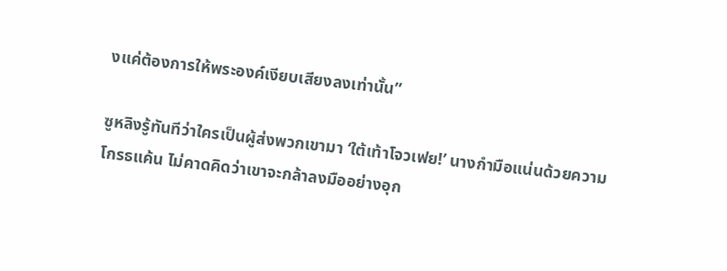งแค่ต้องการให้พระองค์เงียบเสียงลงเท่านั้น”

ซูหลิงรู้ทันทีว่าใครเป็นผู้ส่งพวกเขามา ‘ใต้เท้าโจวเฟย!’ นางกำมือแน่นด้วยความโกรธแค้น ไม่คาดคิดว่าเขาจะกล้าลงมืออย่างอุก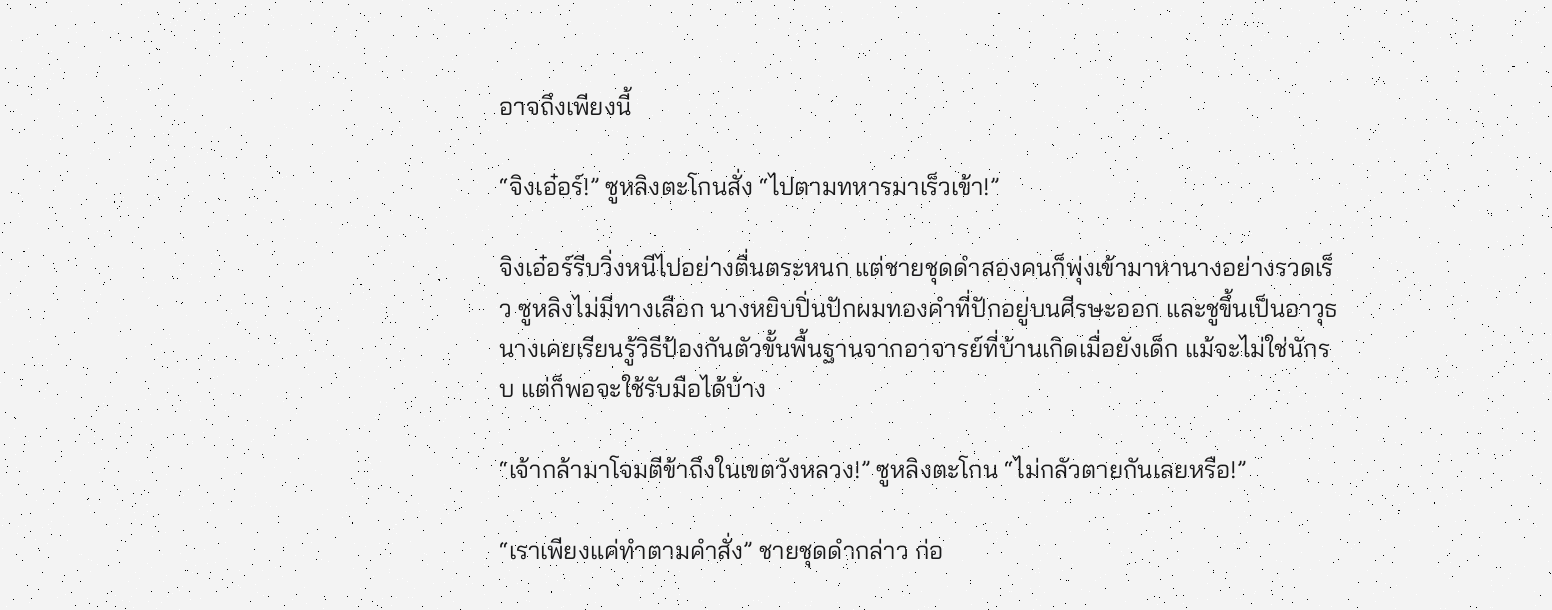อาจถึงเพียงนี้

“จิงเอ๋อร์!” ซูหลิงตะโกนสั่ง “ไปตามทหารมาเร็วเข้า!”

จิงเอ๋อร์รีบวิ่งหนีไปอย่างตื่นตระหนก แต่ชายชุดดำสองคนก็พุ่งเข้ามาหานางอย่างรวดเร็ว ซูหลิงไม่มีทางเลือก นางหยิบปิ่นปักผมทองคำที่ปักอยู่บนศีรษะออก และชูขึ้นเป็นอาวุธ นางเคยเรียนรู้วิธีป้องกันตัวขั้นพื้นฐานจากอาจารย์ที่บ้านเกิดเมื่อยังเด็ก แม้จะไม่ใช่นักรบ แต่ก็พอจะใช้รับมือได้บ้าง

“เจ้ากล้ามาโจมตีข้าถึงในเขตวังหลวง!” ซูหลิงตะโกน “ไม่กลัวตายกันเลยหรือ!”

“เราเพียงแค่ทำตามคำสั่ง” ชายชุดดำกล่าว ก่อ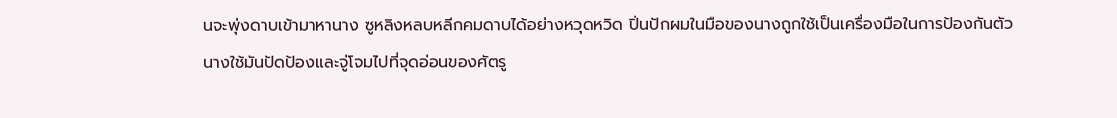นจะพุ่งดาบเข้ามาหานาง ซูหลิงหลบหลีกคมดาบได้อย่างหวุดหวิด ปิ่นปักผมในมือของนางถูกใช้เป็นเครื่องมือในการป้องกันตัว นางใช้มันปัดป้องและจู่โจมไปที่จุดอ่อนของศัตรู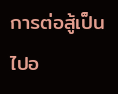การต่อสู้เป็นไปอ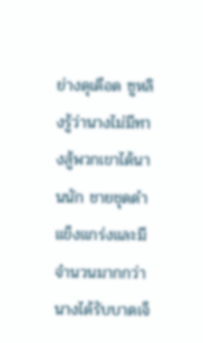ย่างดุเดือด ซูหลิงรู้ว่านางไม่มีทางสู้พวกเขาได้นานนัก ชายชุดดำแข็งแกร่งและมีจำนวนมากกว่า นางได้รับบาดเจ็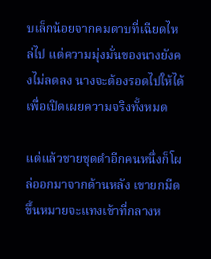บเล็กน้อยจากคมดาบที่เฉียดไหล่ไป แต่ความมุ่งมั่นของนางยังคงไม่ลดลง นางจะต้องรอดไปให้ได้ เพื่อเปิดเผยความจริงทั้งหมด

แต่แล้วชายชุดดำอีกคนหนึ่งก็โผล่ออกมาจากด้านหลัง เขายกมีดขึ้นหมายจะแทงเข้าที่กลางห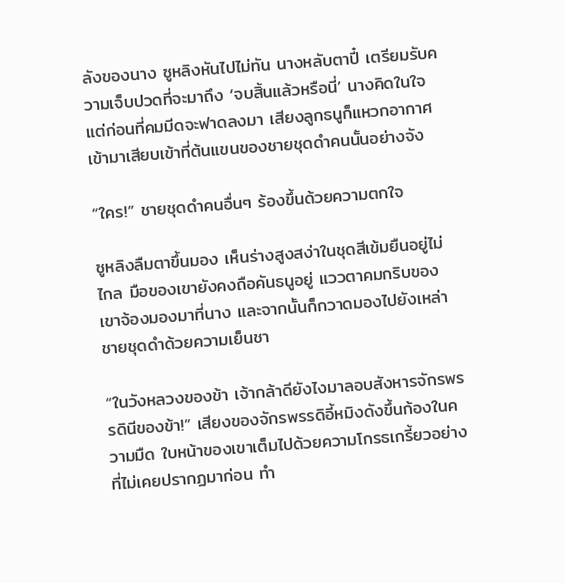ลังของนาง ซูหลิงหันไปไม่ทัน นางหลับตาปี๋ เตรียมรับความเจ็บปวดที่จะมาถึง ‘จบสิ้นแล้วหรือนี่’ นางคิดในใจ แต่ก่อนที่คมมีดจะฟาดลงมา เสียงลูกธนูก็แหวกอากาศเข้ามาเสียบเข้าที่ต้นแขนของชายชุดดำคนนั้นอย่างจัง

“ใคร!” ชายชุดดำคนอื่นๆ ร้องขึ้นด้วยความตกใจ

ซูหลิงลืมตาขึ้นมอง เห็นร่างสูงสง่าในชุดสีเข้มยืนอยู่ไม่ไกล มือของเขายังคงถือคันธนูอยู่ แววตาคมกริบของเขาจ้องมองมาที่นาง และจากนั้นก็กวาดมองไปยังเหล่าชายชุดดำด้วยความเย็นชา

“ในวังหลวงของข้า เจ้ากล้าดียังไงมาลอบสังหารจักรพรรดินีของข้า!” เสียงของจักรพรรดิอี้หมิงดังขึ้นก้องในความมืด ใบหน้าของเขาเต็มไปด้วยความโกรธเกรี้ยวอย่างที่ไม่เคยปรากฏมาก่อน ทำ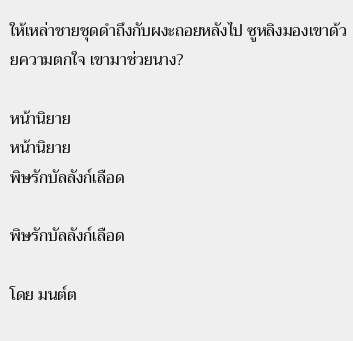ให้เหล่าชายชุดดำถึงกับผงะถอยหลังไป ซูหลิงมองเขาด้วยความตกใจ เขามาช่วยนาง?

หน้านิยาย
หน้านิยาย
พิษรักบัลลังก์เลือด

พิษรักบัลลังก์เลือด

โดย มนต์ต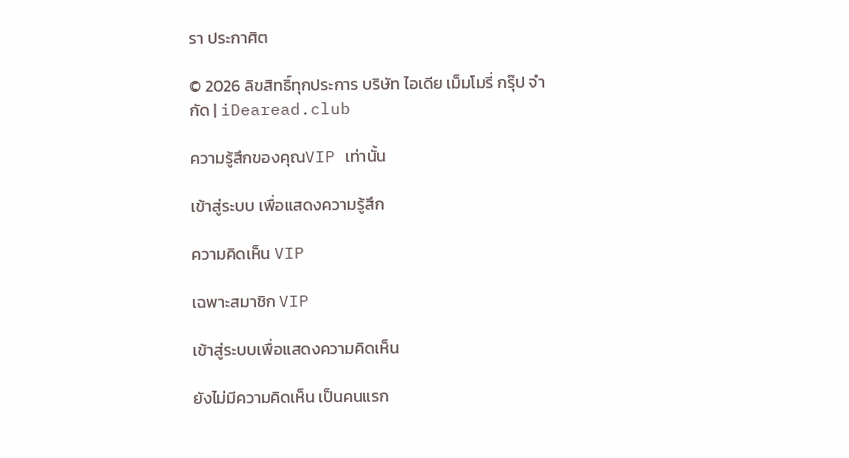รา ประกาศิต

© 2026 ลิขสิทธิ์ทุกประการ บริษัท ไอเดีย เม็มโมรี่ กรุ๊ป จำกัด | iDearead.club

ความรู้สึกของคุณVIP เท่านั้น

เข้าสู่ระบบ เพื่อแสดงความรู้สึก

ความคิดเห็น VIP

เฉพาะสมาชิก VIP

เข้าสู่ระบบเพื่อแสดงความคิดเห็น

ยังไม่มีความคิดเห็น เป็นคนแรก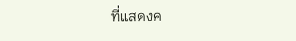ที่แสดงค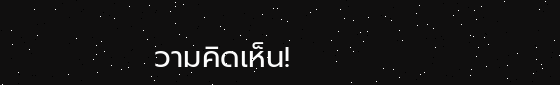วามคิดเห็น!